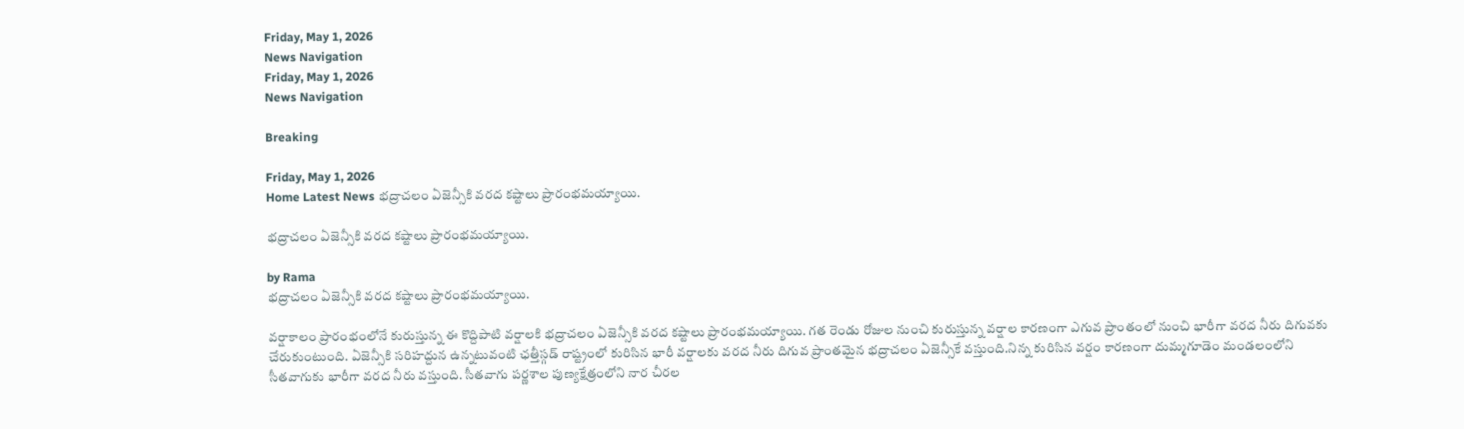Friday, May 1, 2026
News Navigation
Friday, May 1, 2026
News Navigation

Breaking

Friday, May 1, 2026
Home Latest News భద్రాచలం ఏజెన్సీకి వరద కష్టాలు ప్రారంభమయ్యాయి.

భద్రాచలం ఏజెన్సీకి వరద కష్టాలు ప్రారంభమయ్యాయి.

by Rama
భద్రాచలం ఏజెన్సీకి వరద కష్టాలు ప్రారంభమయ్యాయి.

వర్షాకాలం ప్రారంభంలోనే కురుస్తున్న ఈ కొద్దిపాటి వర్షాలకి భద్రాచలం ఏజెన్సీకి వరద కష్టాలు ప్రారంభమయ్యాయి. గత రెండు రోజుల నుంచి కురుస్తున్న వర్షాల కారణంగా ఎగువ ప్రాంతంలో నుంచి భారీగా వరద నీరు దిగువకు చేరుకుంటుంది. ఏజెన్సీకి సరిహద్దున ఉన్నటువంటి ఛత్తీస్గడ్ రాష్ట్రంలో కురిసిన భారీ వర్షాలకు వరద నీరు దిగువ ప్రాంతమైన భద్రాచలం ఏజెన్సీకే వస్తుంది.నిన్న కురిసిన వర్షం కారణంగా దుమ్మగూడెం మండలంలోని సీతవాగుకు భారీగా వరద నీరు వస్తుంది. సీతవాగు పర్ణశాల పుణ్యక్షేత్రంలోని నార చీరల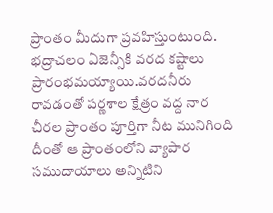ప్రాంతం మీదుగా ప్రవహిస్తుంటుంది. భద్రాచలం ఏజెన్సీకి వరద కష్టాలు ప్రారంభమయ్యాయి.వరదనీరు రావడంతో పర్ణశాల క్షేత్రం వద్ద నార చీరల ప్రాంతం పూర్తిగా నీట మునిగింది దీంతో ఆ ప్రాంతంలోని వ్యాపార సముదాయాలు అన్నిటిని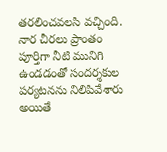తరలించవలసి వచ్చింది. నార చీరలు ప్రాంతం పూర్తిగా నీటి మునిగి ఉండడంతో సందర్శకుల పర్యటనను నిలిపివేశారు అయితే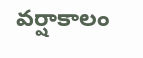వర్షాకాలం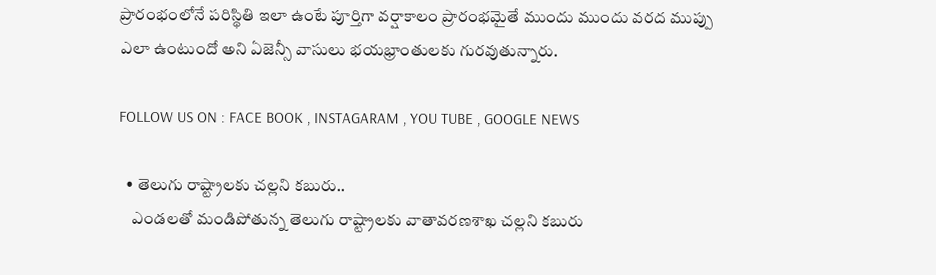ప్రారంభంలోనే పరిస్థితి ఇలా ఉంటే పూర్తిగా వర్షాకాలం ప్రారంభమైతే ముందు ముందు వరద ముప్పు ఎలా ఉంటుందో అని ఏజెన్సీ వాసులు భయభ్రాంతులకు గురవుతున్నారు.

FOLLOW US ON : FACE BOOK , INSTAGARAM , YOU TUBE , GOOGLE NEWS

  • తెలుగు రాష్ట్రాలకు చల్లని కబురు..
    ఎండ‌ల‌తో మండిపోతున్న తెలుగు రాష్ట్రాల‌కు వాతావ‌ర‌ణ‌శాఖ చ‌ల్లని క‌బురు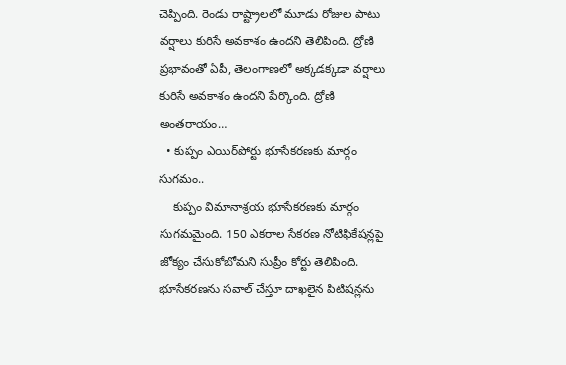చెప్పింది. రెండు రాష్ట్రాల‌లో మూడు రోజుల పాటు వ‌ర్షాలు కురిసే అవ‌కాశం ఉంద‌ని తెలిపింది. ద్రోణి ప్రభావంతో ఏపీ, తెలంగాణ‌లో అక్కడ‌క్కడా వ‌ర్షాలు కురిసే అవ‌కాశం ఉంద‌ని పేర్కొంది. ద్రోణి అంత‌రాయం…
  • కుప్పం ఎయిర్‌పోర్టు భూసేకరణకు మార్గం సుగమం..
    కుప్పం విమానాశ్రయ భూసేకరణకు మార్గం సుగమమైంది. 150 ఎకరాల సేకరణ నోటిఫికేషన్లపై జోక్యం చేసుకోబోమని సుప్రీం కోర్టు తెలిపింది. భూసేకరణను సవాల్‌ చేస్తూ దాఖలైన పిటిషన్లను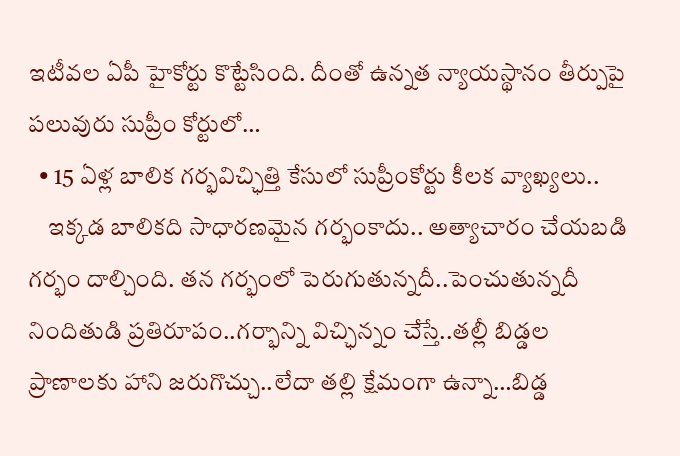ఇటీవల ఏపీ హైకోర్టు కొట్టేసింది. దీంతో ఉన్నత న్యాయస్థానం తీర్పుపై పలువురు సుప్రీం కోర్టులో…
  • 15 ఏళ్ల బాలిక గర్భవిచ్ఛిత్తి కేసులో సుప్రీంకోర్టు కీలక వ్యాఖ్యలు..
    ఇక్కడ బాలికది సాధారణమైన గర్భంకాదు.. అత్యాచారం చేయబడి గర్భం దాల్చింది. తన గర్భంలో పెరుగుతున్నదీ..పెంచుతున్నదీ నిందితుడి ప్రతిరూపం..గర్భాన్ని విచ్ఛిన్నం చేస్తే..తల్లీ బిడ్డల ప్రాణాలకు హాని జరుగొచ్చు..లేదా తల్లి క్షేమంగా ఉన్నా…బిడ్డ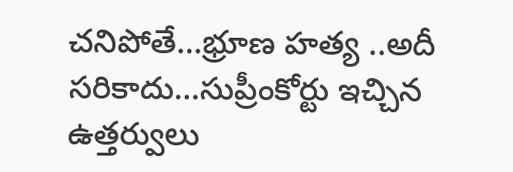చనిపోతే…భ్రూణ హత్య ..అదీ సరికాదు…సుప్రీంకోర్టు ఇచ్చిన ఉత్తర్వులు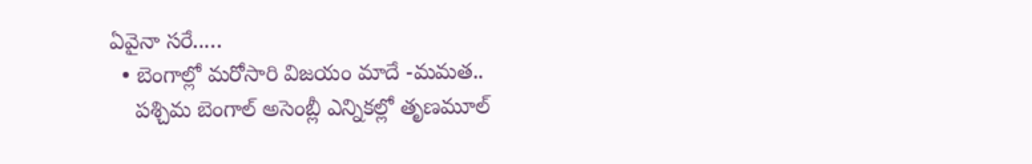ఏవైనా సరే..…
  • బెంగాల్లో మరోసారి విజయం మాదే -మమత..
    పశ్చిమ బెంగాల్ అసెంబ్లీ ఎన్నికల్లో తృణమూల్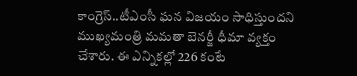కాంగ్రెస్..టీఎంసీ ఘన విజయం సాధిస్తుందని ముఖ్యమంత్రి మమతా బెనర్జీ ధీమా వ్యక్తం చేశారు. ఈ ఎన్నికల్లో 226 కంటే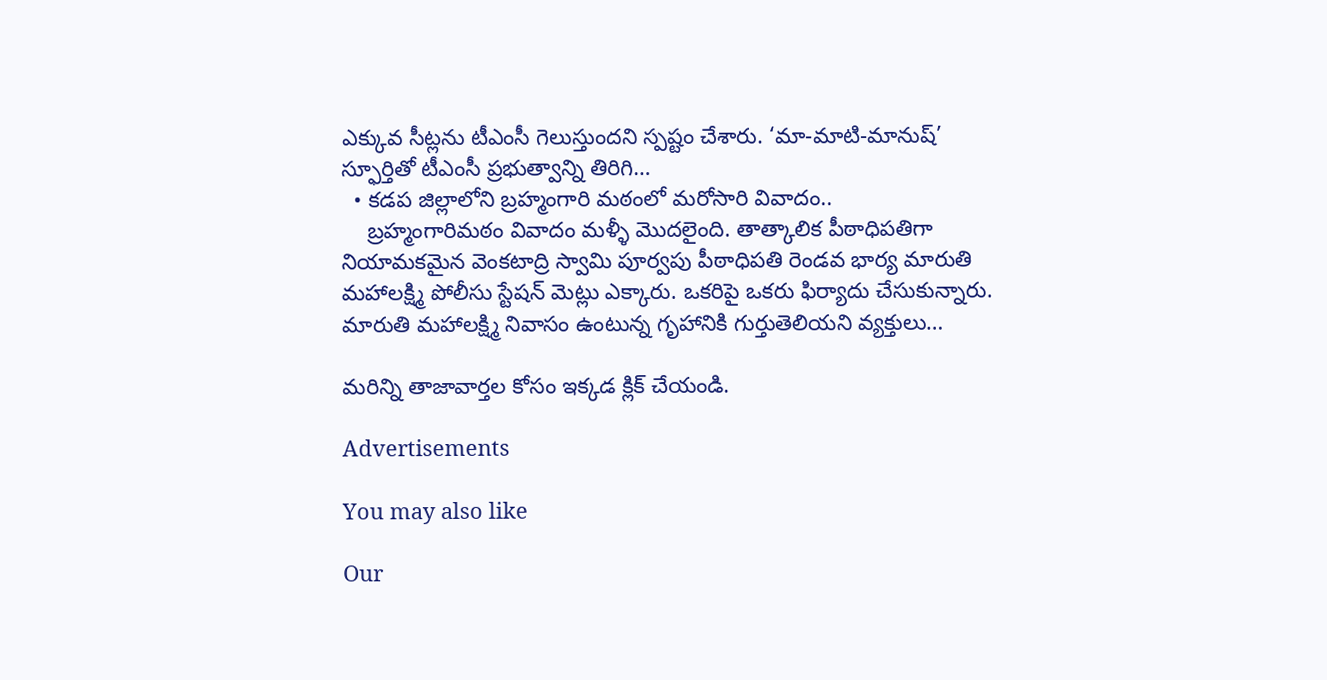ఎక్కువ సీట్లను టీఎంసీ గెలుస్తుందని స్పష్టం చేశారు. ‘మా-మాటి-మానుష్’ స్ఫూర్తితో టీఎంసీ ప్రభుత్వాన్ని తిరిగి…
  • కడప జిల్లాలోని బ్రహ్మంగారి మఠంలో మరోసారి వివాదం..
    బ్రహ్మంగారిమఠం వివాదం మళ్ళీ మొదలైంది. తాత్కాలిక పీఠాధిపతిగా నియామకమైన వెంకటాద్రి స్వామి పూర్వపు పీఠాధిపతి రెండవ భార్య మారుతి మహాలక్ష్మి పోలీసు స్టేషన్ మెట్లు ఎక్కారు. ఒకరిపై ఒకరు ఫిర్యాదు చేసుకున్నారు. మారుతి మహాలక్ష్మి నివాసం ఉంటున్న గృహానికి గుర్తుతెలియని వ్యక్తులు…

మరిన్ని తాజావార్తల కోసం ఇక్కడ క్లిక్ చేయండి.

Advertisements

You may also like

Our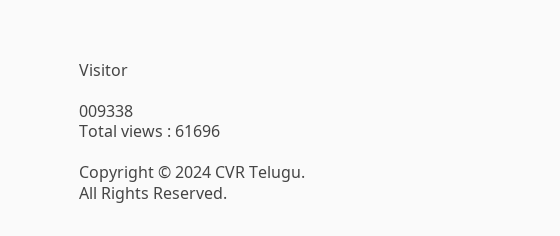Visitor

009338
Total views : 61696

Copyright © 2024 CVR Telugu. All Rights Reserved.